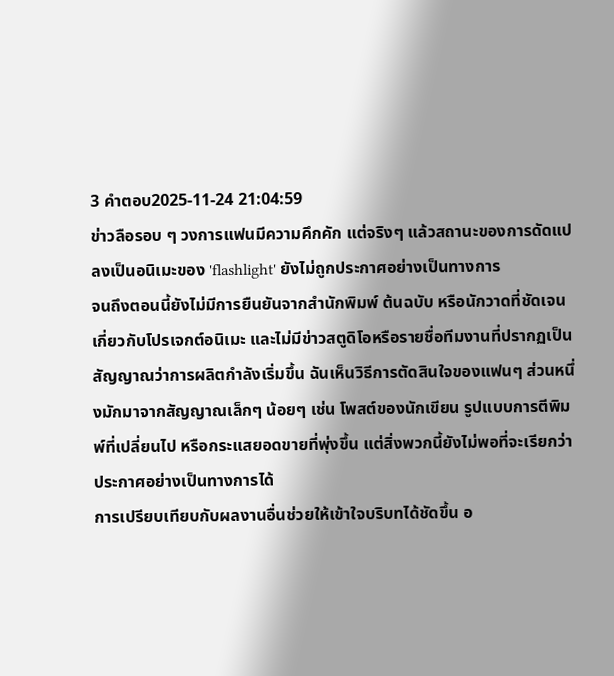3 คำตอบ2025-11-24 21:04:59
ข่าวลือรอบ ๆ วงการแฟนมีความคึกคัก แต่จริงๆ แล้วสถานะของการดัดแปลงเป็นอนิเมะของ 'flashlight' ยังไม่ถูกประกาศอย่างเป็นทางการ
จนถึงตอนนี้ยังไม่มีการยืนยันจากสำนักพิมพ์ ต้นฉบับ หรือนักวาดที่ชัดเจนเกี่ยวกับโปรเจกต์อนิเมะ และไม่มีข่าวสตูดิโอหรือรายชื่อทีมงานที่ปรากฏเป็นสัญญาณว่าการผลิตกำลังเริ่มขึ้น ฉันเห็นวิธีการตัดสินใจของแฟนๆ ส่วนหนึ่งมักมาจากสัญญาณเล็กๆ น้อยๆ เช่น โพสต์ของนักเขียน รูปแบบการตีพิมพ์ที่เปลี่ยนไป หรือกระแสยอดขายที่พุ่งขึ้น แต่สิ่งพวกนี้ยังไม่พอที่จะเรียกว่าประกาศอย่างเป็นทางการได้
การเปรียบเทียบกับผลงานอื่นช่วยให้เข้าใจบริบทได้ชัดขึ้น อ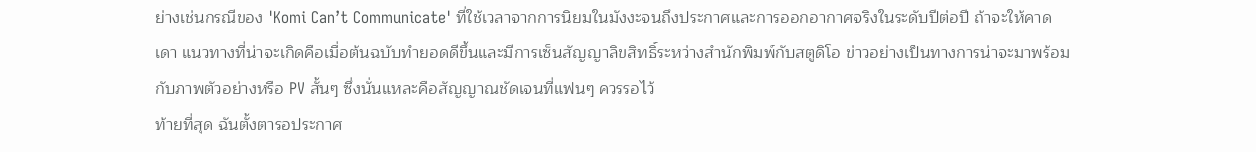ย่างเช่นกรณีของ 'Komi Can’t Communicate' ที่ใช้เวลาจากการนิยมในมังงะจนถึงประกาศและการออกอากาศจริงในระดับปีต่อปี ถ้าจะให้คาดเดา แนวทางที่น่าจะเกิดคือเมื่อต้นฉบับทำยอดดีขึ้นและมีการเซ็นสัญญาลิขสิทธิ์ระหว่างสำนักพิมพ์กับสตูดิโอ ข่าวอย่างเป็นทางการน่าจะมาพร้อมกับภาพตัวอย่างหรือ PV สั้นๆ ซึ่งนั่นแหละคือสัญญาณชัดเจนที่แฟนๆ ควรรอไว้
ท้ายที่สุด ฉันตั้งตารอประกาศ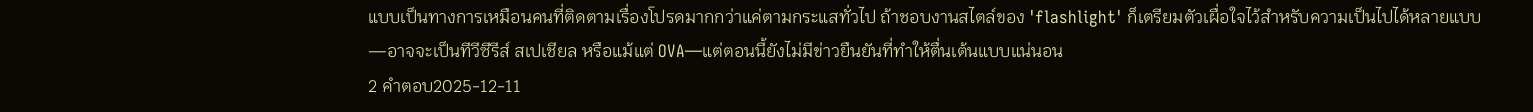แบบเป็นทางการเหมือนคนที่ติดตามเรื่องโปรดมากกว่าแค่ตามกระแสทั่วไป ถ้าชอบงานสไตล์ของ 'flashlight' ก็เตรียมตัวเผื่อใจไว้สำหรับความเป็นไปได้หลายแบบ—อาจจะเป็นทีวีซีรีส์ สเปเชียล หรือแม้แต่ OVA—แต่ตอนนี้ยังไม่มีข่าวยืนยันที่ทำให้ตื่นเต้นแบบแน่นอน
2 คำตอบ2025-12-11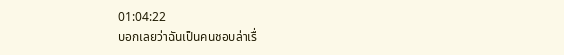01:04:22
บอกเลยว่าฉันเป็นคนชอบล่าเรื่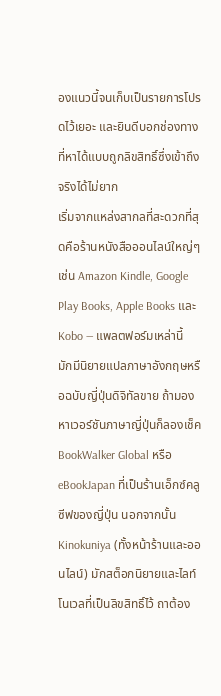องแนวนี้จนเก็บเป็นรายการโปรดไว้เยอะ และยินดีบอกช่องทางที่หาได้แบบถูกลิขสิทธิ์ซึ่งเข้าถึงจริงได้ไม่ยาก
เริ่มจากแหล่งสากลที่สะดวกที่สุดคือร้านหนังสือออนไลน์ใหญ่ๆ เช่น Amazon Kindle, Google Play Books, Apple Books และ Kobo — แพลตฟอร์มเหล่านี้มักมีนิยายแปลภาษาอังกฤษหรือฉบับญี่ปุ่นดิจิทัลขาย ถ้ามองหาเวอร์ชันภาษาญี่ปุ่นก็ลองเช็ค BookWalker Global หรือ eBookJapan ที่เป็นร้านเอ็กซ์คลูซีฟของญี่ปุ่น นอกจากนั้น Kinokuniya (ทั้งหน้าร้านและออนไลน์) มักสต็อกนิยายและไลท์โนเวลที่เป็นลิขสิทธิ์ไว้ ถาต้อง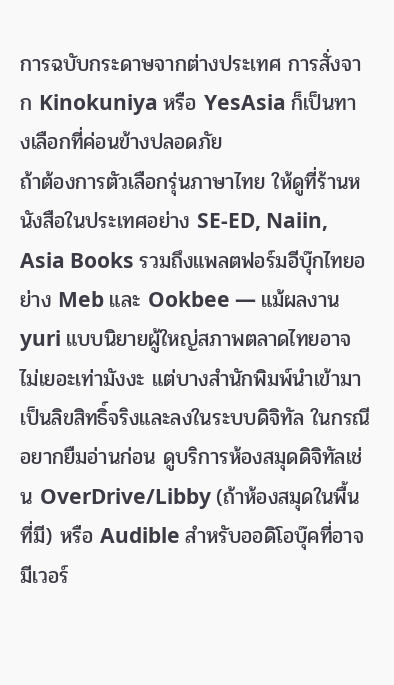การฉบับกระดาษจากต่างประเทศ การสั่งจาก Kinokuniya หรือ YesAsia ก็เป็นทางเลือกที่ค่อนข้างปลอดภัย
ถ้าต้องการตัวเลือกรุ่นภาษาไทย ให้ดูที่ร้านหนังสือในประเทศอย่าง SE-ED, Naiin, Asia Books รวมถึงแพลตฟอร์มอีบุ๊กไทยอย่าง Meb และ Ookbee — แม้ผลงาน yuri แบบนิยายผู้ใหญ่สภาพตลาดไทยอาจไม่เยอะเท่ามังงะ แต่บางสำนักพิมพ์นำเข้ามาเป็นลิขสิทธิ์จริงและลงในระบบดิจิทัล ในกรณีอยากยืมอ่านก่อน ดูบริการห้องสมุดดิจิทัลเช่น OverDrive/Libby (ถ้าห้องสมุดในพื้นที่มี) หรือ Audible สำหรับออดิโอบุ๊คที่อาจมีเวอร์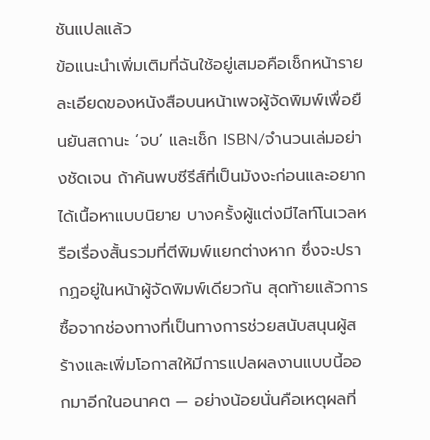ชันแปลแล้ว
ข้อแนะนำเพิ่มเติมที่ฉันใช้อยู่เสมอคือเช็กหน้ารายละเอียดของหนังสือบนหน้าเพจผู้จัดพิมพ์เพื่อยืนยันสถานะ ‘จบ’ และเช็ก ISBN/จำนวนเล่มอย่างชัดเจน ถ้าค้นพบซีรีส์ที่เป็นมังงะก่อนและอยากได้เนื้อหาแบบนิยาย บางครั้งผู้แต่งมีไลท์โนเวลหรือเรื่องสั้นรวมที่ตีพิมพ์แยกต่างหาก ซึ่งจะปรากฏอยู่ในหน้าผู้จัดพิมพ์เดียวกัน สุดท้ายแล้วการซื้อจากช่องทางที่เป็นทางการช่วยสนับสนุนผู้สร้างและเพิ่มโอกาสให้มีการแปลผลงานแบบนี้ออกมาอีกในอนาคต — อย่างน้อยนั่นคือเหตุผลที่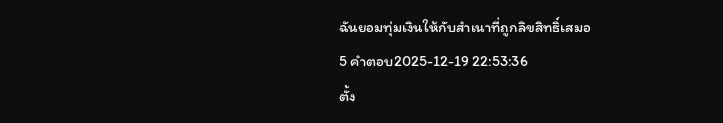ฉันยอมทุ่มเงินให้กับสำเนาที่ถูกลิขสิทธิ์เสมอ
5 คำตอบ2025-12-19 22:53:36
ตั้ง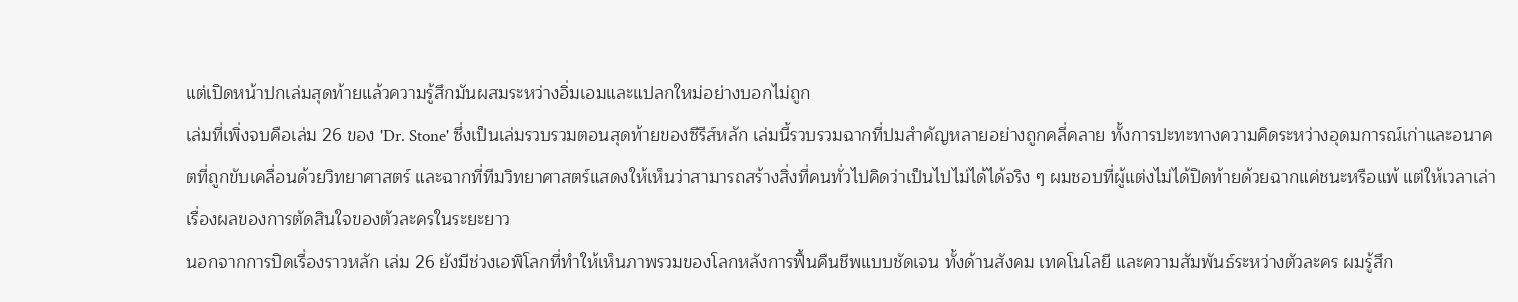แต่เปิดหน้าปกเล่มสุดท้ายแล้วความรู้สึกมันผสมระหว่างอิ่มเอมและแปลกใหม่อย่างบอกไม่ถูก
เล่มที่เพิ่งจบคือเล่ม 26 ของ 'Dr. Stone' ซึ่งเป็นเล่มรวบรวมตอนสุดท้ายของซีรีส์หลัก เล่มนี้รวบรวมฉากที่ปมสำคัญหลายอย่างถูกคลี่คลาย ทั้งการปะทะทางความคิดระหว่างอุดมการณ์เก่าและอนาคตที่ถูกขับเคลื่อนด้วยวิทยาศาสตร์ และฉากที่ทีมวิทยาศาสตร์แสดงให้เห็นว่าสามารถสร้างสิ่งที่คนทั่วไปคิดว่าเป็นไปไม่ได้ได้จริง ๆ ผมชอบที่ผู้แต่งไม่ได้ปิดท้ายด้วยฉากแค่ชนะหรือแพ้ แต่ให้เวลาเล่าเรื่องผลของการตัดสินใจของตัวละครในระยะยาว
นอกจากการปิดเรื่องราวหลัก เล่ม 26 ยังมีช่วงเอพิโลกที่ทำให้เห็นภาพรวมของโลกหลังการฟื้นคืนชีพแบบชัดเจน ทั้งด้านสังคม เทคโนโลยี และความสัมพันธ์ระหว่างตัวละคร ผมรู้สึก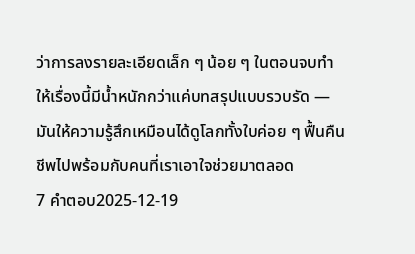ว่าการลงรายละเอียดเล็ก ๆ น้อย ๆ ในตอนจบทำให้เรื่องนี้มีน้ำหนักกว่าแค่บทสรุปแบบรวบรัด — มันให้ความรู้สึกเหมือนได้ดูโลกทั้งใบค่อย ๆ ฟื้นคืนชีพไปพร้อมกับคนที่เราเอาใจช่วยมาตลอด
7 คำตอบ2025-12-19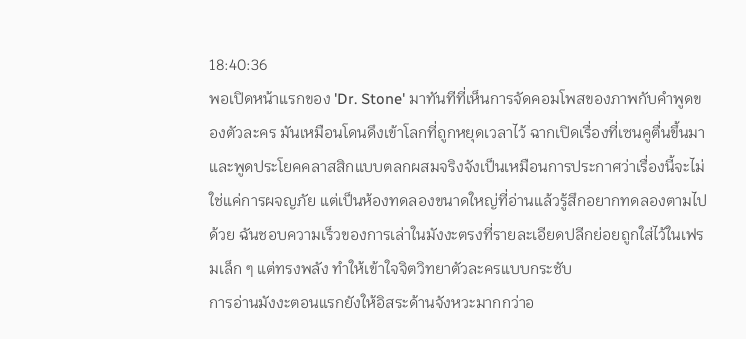18:40:36
พอเปิดหน้าแรกของ 'Dr. Stone' มาทันทีที่เห็นการจัดคอมโพสของภาพกับคำพูดของตัวละคร มันเหมือนโดนดึงเข้าโลกที่ถูกหยุดเวลาไว้ ฉากเปิดเรื่องที่เซนคูตื่นขึ้นมาและพูดประโยคคลาสสิกแบบตลกผสมจริงจังเป็นเหมือนการประกาศว่าเรื่องนี้จะไม่ใช่แค่การผจญภัย แต่เป็นห้องทดลองขนาดใหญ่ที่อ่านแล้วรู้สึกอยากทดลองตามไปด้วย ฉันชอบความเร็วของการเล่าในมังงะตรงที่รายละเอียดปลีกย่อยถูกใส่ไว้ในเฟรมเล็ก ๆ แต่ทรงพลัง ทำให้เข้าใจจิตวิทยาตัวละครแบบกระชับ
การอ่านมังงะตอนแรกยังให้อิสระด้านจังหวะมากกว่าอ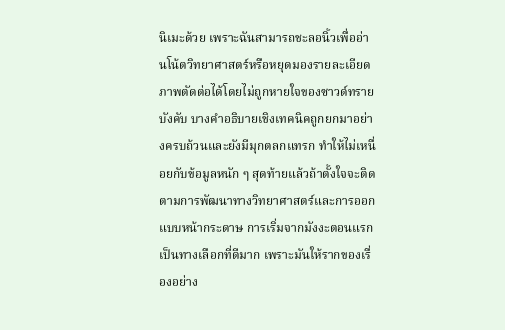นิเมะด้วย เพราะฉันสามารถชะลอนิ้วเพื่ออ่านโน้ตวิทยาศาสตร์หรือหยุดมองรายละเอียดภาพตัดต่อได้โดยไม่ถูกหายใจของซาวด์ทรายบังคับ บางคำอธิบายเชิงเทคนิคถูกยกมาอย่างครบถ้วนและยังมีมุกตลกแทรก ทำให้ไม่เหนื่อยกับข้อมูลหนัก ๆ สุดท้ายแล้วถ้าตั้งใจจะติดตามการพัฒนาทางวิทยาศาสตร์และการออกแบบหน้ากระดาษ การเริ่มจากมังงะตอนแรกเป็นทางเลือกที่ดีมาก เพราะมันให้รากของเรื่องอย่าง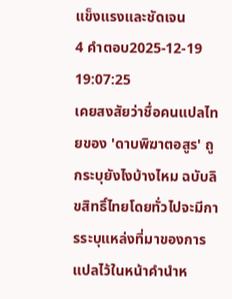แข็งแรงและชัดเจน
4 คำตอบ2025-12-19 19:07:25
เคยสงสัยว่าชื่อคนแปลไทยของ 'ดาบพิฆาตอสูร' ถูกระบุยังไงบ้างไหม ฉบับลิขสิทธิ์ไทยโดยทั่วไปจะมีการระบุแหล่งที่มาของการแปลไว้ในหน้าคำนำห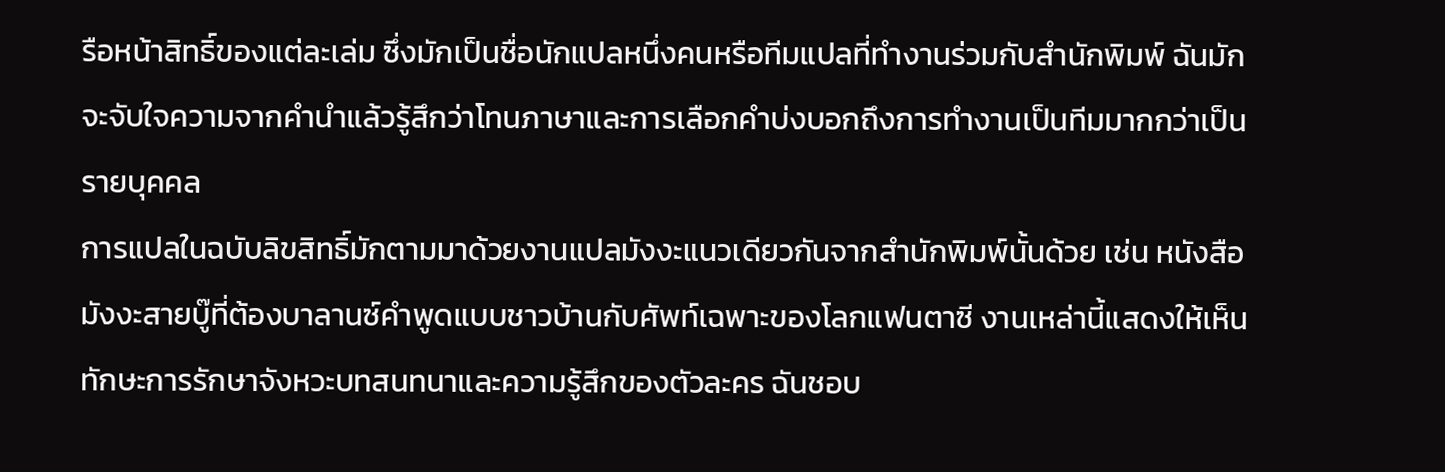รือหน้าสิทธิ์ของแต่ละเล่ม ซึ่งมักเป็นชื่อนักแปลหนึ่งคนหรือทีมแปลที่ทำงานร่วมกับสำนักพิมพ์ ฉันมักจะจับใจความจากคำนำแล้วรู้สึกว่าโทนภาษาและการเลือกคำบ่งบอกถึงการทำงานเป็นทีมมากกว่าเป็นรายบุคคล
การแปลในฉบับลิขสิทธิ์มักตามมาด้วยงานแปลมังงะแนวเดียวกันจากสำนักพิมพ์นั้นด้วย เช่น หนังสือมังงะสายบู๊ที่ต้องบาลานซ์คำพูดแบบชาวบ้านกับศัพท์เฉพาะของโลกแฟนตาซี งานเหล่านี้แสดงให้เห็นทักษะการรักษาจังหวะบทสนทนาและความรู้สึกของตัวละคร ฉันชอบ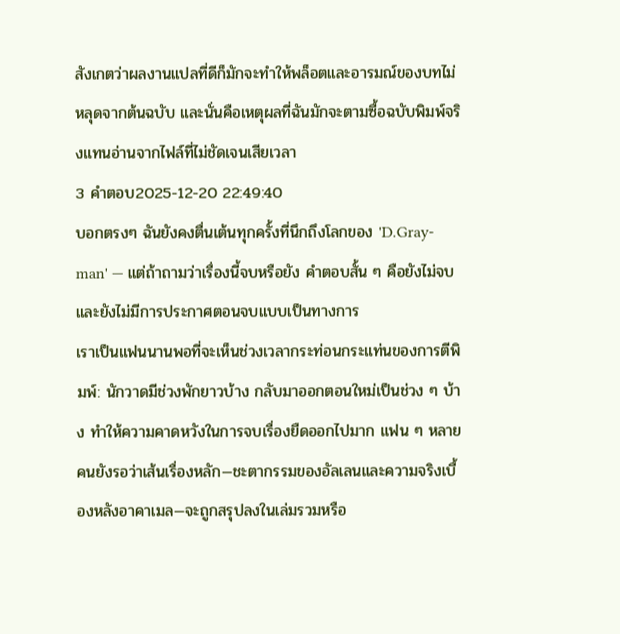สังเกตว่าผลงานแปลที่ดีก็มักจะทำให้พล็อตและอารมณ์ของบทไม่หลุดจากต้นฉบับ และนั่นคือเหตุผลที่ฉันมักจะตามซื้อฉบับพิมพ์จริงแทนอ่านจากไฟล์ที่ไม่ชัดเจนเสียเวลา
3 คำตอบ2025-12-20 22:49:40
บอกตรงๆ ฉันยังคงตื่นเต้นทุกครั้งที่นึกถึงโลกของ 'D.Gray-man' — แต่ถ้าถามว่าเรื่องนี้จบหรือยัง คำตอบสั้น ๆ คือยังไม่จบ และยังไม่มีการประกาศตอนจบแบบเป็นทางการ
เราเป็นแฟนนานพอที่จะเห็นช่วงเวลากระท่อนกระแท่นของการตีพิมพ์: นักวาดมีช่วงพักยาวบ้าง กลับมาออกตอนใหม่เป็นช่วง ๆ บ้าง ทำให้ความคาดหวังในการจบเรื่องยืดออกไปมาก แฟน ๆ หลายคนยังรอว่าเส้นเรื่องหลัก—ชะตากรรมของอัลเลนและความจริงเบื้องหลังอาคาเมล—จะถูกสรุปลงในเล่มรวมหรือ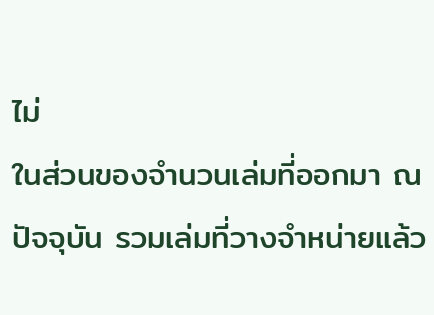ไม่
ในส่วนของจำนวนเล่มที่ออกมา ณ ปัจจุบัน รวมเล่มที่วางจำหน่ายแล้ว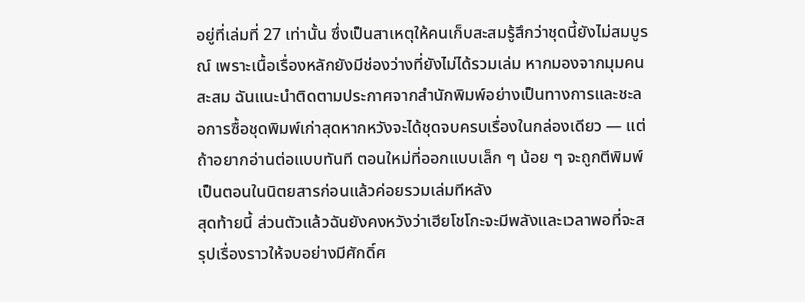อยู่ที่เล่มที่ 27 เท่านั้น ซึ่งเป็นสาเหตุให้คนเก็บสะสมรู้สึกว่าชุดนี้ยังไม่สมบูรณ์ เพราะเนื้อเรื่องหลักยังมีช่องว่างที่ยังไม่ได้รวมเล่ม หากมองจากมุมคนสะสม ฉันแนะนำติดตามประกาศจากสำนักพิมพ์อย่างเป็นทางการและชะลอการซื้อชุดพิมพ์เก่าสุดหากหวังจะได้ชุดจบครบเรื่องในกล่องเดียว — แต่ถ้าอยากอ่านต่อแบบทันที ตอนใหม่ที่ออกแบบเล็ก ๆ น้อย ๆ จะถูกตีพิมพ์เป็นตอนในนิตยสารก่อนแล้วค่อยรวมเล่มทีหลัง
สุดท้ายนี้ ส่วนตัวแล้วฉันยังคงหวังว่าเฮียโชโกะจะมีพลังและเวลาพอที่จะสรุปเรื่องราวให้จบอย่างมีศักดิ์ศ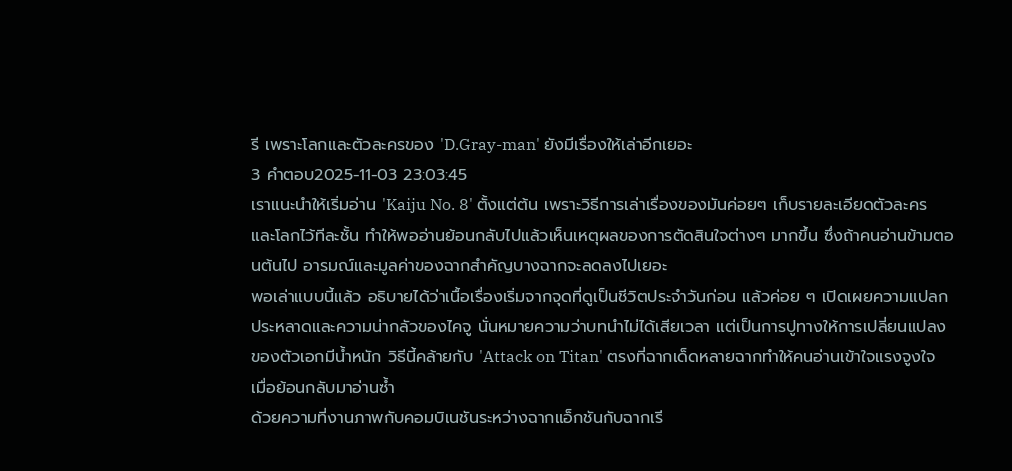รี เพราะโลกและตัวละครของ 'D.Gray-man' ยังมีเรื่องให้เล่าอีกเยอะ
3 คำตอบ2025-11-03 23:03:45
เราแนะนำให้เริ่มอ่าน 'Kaiju No. 8' ตั้งแต่ต้น เพราะวิธีการเล่าเรื่องของมันค่อยๆ เก็บรายละเอียดตัวละครและโลกไว้ทีละชั้น ทำให้พออ่านย้อนกลับไปแล้วเห็นเหตุผลของการตัดสินใจต่างๆ มากขึ้น ซึ่งถ้าคนอ่านข้ามตอนต้นไป อารมณ์และมูลค่าของฉากสำคัญบางฉากจะลดลงไปเยอะ
พอเล่าแบบนี้แล้ว อธิบายได้ว่าเนื้อเรื่องเริ่มจากจุดที่ดูเป็นชีวิตประจำวันก่อน แล้วค่อย ๆ เปิดเผยความแปลกประหลาดและความน่ากลัวของไคจู นั่นหมายความว่าบทนำไม่ได้เสียเวลา แต่เป็นการปูทางให้การเปลี่ยนแปลงของตัวเอกมีน้ำหนัก วิธีนี้คล้ายกับ 'Attack on Titan' ตรงที่ฉากเด็ดหลายฉากทำให้คนอ่านเข้าใจแรงจูงใจเมื่อย้อนกลับมาอ่านซ้ำ
ด้วยความที่งานภาพกับคอมบิเนชันระหว่างฉากแอ็กชันกับฉากเรี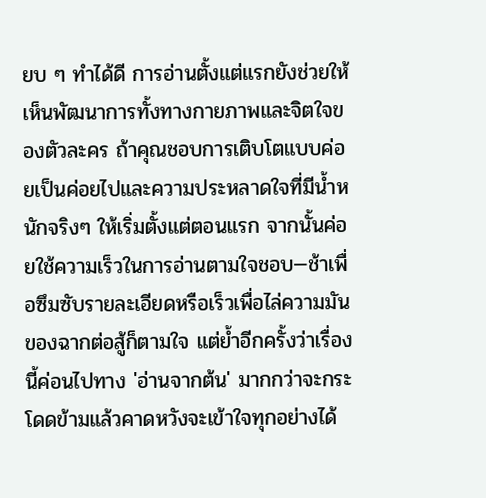ยบ ๆ ทำได้ดี การอ่านตั้งแต่แรกยังช่วยให้เห็นพัฒนาการทั้งทางกายภาพและจิตใจของตัวละคร ถ้าคุณชอบการเติบโตแบบค่อยเป็นค่อยไปและความประหลาดใจที่มีน้ำหนักจริงๆ ให้เริ่มตั้งแต่ตอนแรก จากนั้นค่อยใช้ความเร็วในการอ่านตามใจชอบ—ช้าเพื่อซึมซับรายละเอียดหรือเร็วเพื่อไล่ความมันของฉากต่อสู้ก็ตามใจ แต่ย้ำอีกครั้งว่าเรื่องนี้ค่อนไปทาง 'อ่านจากต้น' มากกว่าจะกระโดดข้ามแล้วคาดหวังจะเข้าใจทุกอย่างได้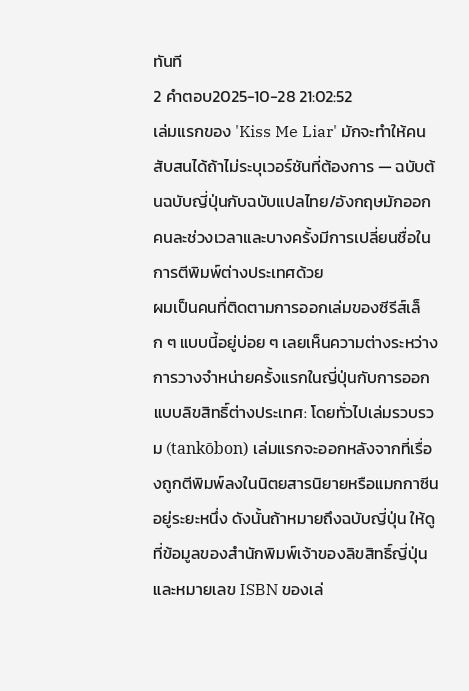ทันที
2 คำตอบ2025-10-28 21:02:52
เล่มแรกของ 'Kiss Me Liar' มักจะทำให้คนสับสนได้ถ้าไม่ระบุเวอร์ชันที่ต้องการ — ฉบับต้นฉบับญี่ปุ่นกับฉบับแปลไทย/อังกฤษมักออกคนละช่วงเวลาและบางครั้งมีการเปลี่ยนชื่อในการตีพิมพ์ต่างประเทศด้วย
ผมเป็นคนที่ติดตามการออกเล่มของซีรีส์เล็ก ๆ แบบนี้อยู่บ่อย ๆ เลยเห็นความต่างระหว่างการวางจำหน่ายครั้งแรกในญี่ปุ่นกับการออกแบบลิขสิทธิ์ต่างประเทศ: โดยทั่วไปเล่มรวบรวม (tankōbon) เล่มแรกจะออกหลังจากที่เรื่องถูกตีพิมพ์ลงในนิตยสารนิยายหรือแมกกาซีนอยู่ระยะหนึ่ง ดังนั้นถ้าหมายถึงฉบับญี่ปุ่น ให้ดูที่ข้อมูลของสำนักพิมพ์เจ้าของลิขสิทธิ์ญี่ปุ่นและหมายเลข ISBN ของเล่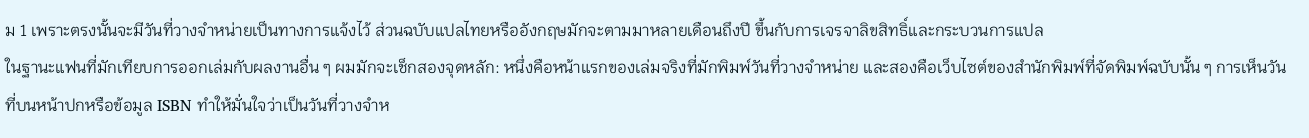ม 1 เพราะตรงนั้นจะมีวันที่วางจำหน่ายเป็นทางการแจ้งไว้ ส่วนฉบับแปลไทยหรืออังกฤษมักจะตามมาหลายเดือนถึงปี ขึ้นกับการเจรจาลิขสิทธิ์และกระบวนการแปล
ในฐานะแฟนที่มักเทียบการออกเล่มกับผลงานอื่น ๆ ผมมักจะเช็กสองจุดหลัก: หนึ่งคือหน้าแรกของเล่มจริงที่มักพิมพ์วันที่วางจำหน่าย และสองคือเว็บไซต์ของสำนักพิมพ์ที่จัดพิมพ์ฉบับนั้น ๆ การเห็นวันที่บนหน้าปกหรือข้อมูล ISBN ทำให้มั่นใจว่าเป็นวันที่วางจำห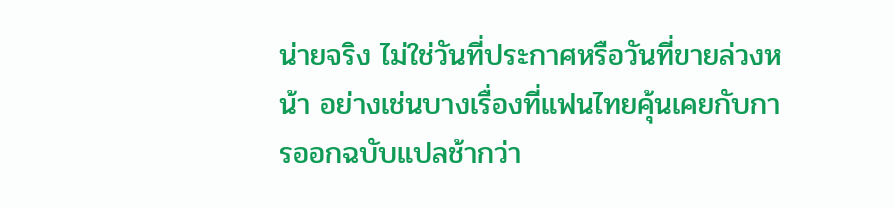น่ายจริง ไม่ใช่วันที่ประกาศหรือวันที่ขายล่วงหน้า อย่างเช่นบางเรื่องที่แฟนไทยคุ้นเคยกับการออกฉบับแปลช้ากว่า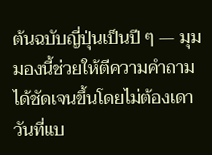ต้นฉบับญี่ปุ่นเป็นปี ๆ — มุมมองนี้ช่วยให้ตีความคำถามได้ชัดเจนขึ้นโดยไม่ต้องเดาวันที่แบ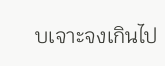บเจาะจงเกินไป